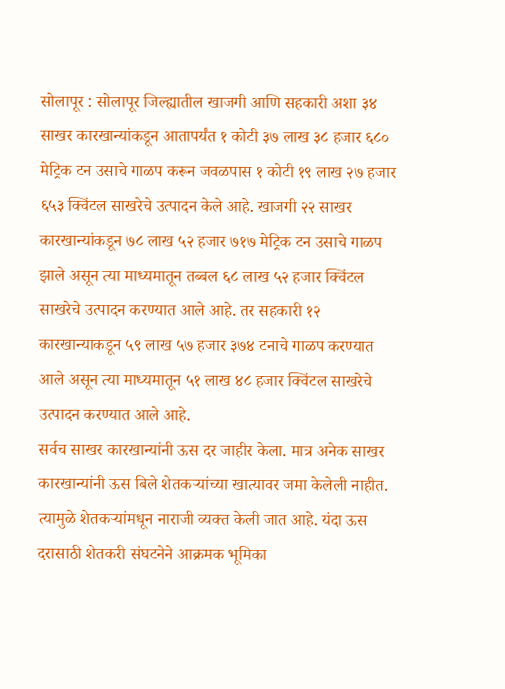सोलापूर : सोलापूर जिल्ह्यातील खाजगी आणि सहकारी अशा ३४ साखर कारखान्यांकडून आतापर्यंत १ कोटी ३७ लाख ३८ हजार ६८० मेट्रिक टन उसाचे गाळप करून जवळपास १ कोटी १९ लाख २७ हजार ६५३ क्विंटल साखरेचे उत्पादन केले आहे. खाजगी २२ साखर कारखान्यांकडून ७८ लाख ५२ हजार ७१७ मेट्रिक टन उसाचे गाळप झाले असून त्या माध्यमातून तब्बल ६८ लाख ५२ हजार क्विंटल साखरेचे उत्पादन करण्यात आले आहे. तर सहकारी १२ कारखान्याकडून ५९ लाख ५७ हजार ३७४ टनाचे गाळप करण्यात आले असून त्या माध्यमातून ५१ लाख ४८ हजार क्विंटल साखरेचे उत्पादन करण्यात आले आहे.
सर्वच साखर कारखान्यांनी ऊस दर जाहीर केला. मात्र अनेक साखर कारखान्यांनी ऊस बिले शेतकऱ्यांच्या खात्यावर जमा केलेली नाहीत. त्यामुळे शेतकऱ्यांमधून नाराजी व्यक्त केली जात आहे. यंदा ऊस दरासाठी शेतकरी संघटनेने आक्रमक भूमिका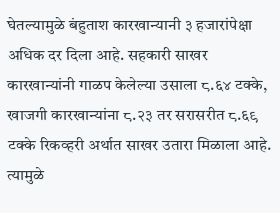घेतल्यामुळे बंहुताश कारखान्यानी ३ हजारांपेक्षा अधिक दर दिला आहे. सहकारी साखर कारखान्यांनी गाळप केलेल्या उसाला ८.६४ टक्के, खाजगी कारखान्यांना ८.२३ तर सरासरीत ८.६९ टक्के रिकव्हरी अर्थात साखर उतारा मिळाला आहे. त्यामुळे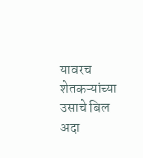यावरच शेतकऱ्यांच्या उसाचे बिल अदा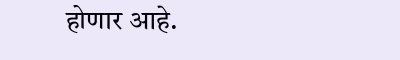होणार आहे.